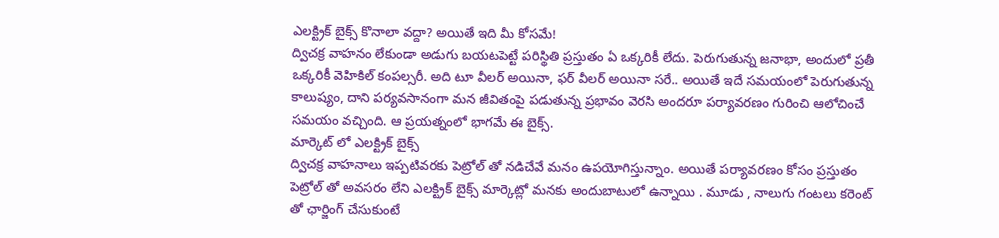ఎలక్ట్రిక్ బైక్స్ కొనాలా వద్దా? అయితే ఇది మీ కోసమే!
ద్విచక్ర వాహనం లేకుండా అడుగు బయటపెట్టే పరిస్థితి ప్రస్తుతం ఏ ఒక్కరికీ లేదు. పెరుగుతున్న జనాభా, అందులో ప్రతీ ఒక్కరికీ వెహికిల్ కంపల్సరీ. అది టూ వీలర్ అయినా, ఫర్ వీలర్ అయినా సరే.. అయితే ఇదే సమయంలో పెరుగుతున్న కాలుష్యం, దాని పర్యవసానంగా మన జీవితంపై పడుతున్న ప్రభావం వెరసి అందరూ పర్యావరణం గురించి ఆలోచించే సమయం వచ్చింది. ఆ ప్రయత్నంలో భాగమే ఈ బైక్స్.
మార్కెట్ లో ఎలక్ట్రిక్ బైక్స్
ద్విచక్ర వాహనాలు ఇప్పటివరకు పెట్రోల్ తో నడిచేవే మనం ఉపయోగిస్తున్నాం. అయితే పర్యావరణం కోసం ప్రస్తుతం పెట్రోల్ తో అవసరం లేని ఎలక్ట్రిక్ బైక్స్ మార్కెట్లో మనకు అందుబాటులో ఉన్నాయి . మూడు , నాలుగు గంటలు కరెంట్ తో ఛార్జింగ్ చేసుకుంటే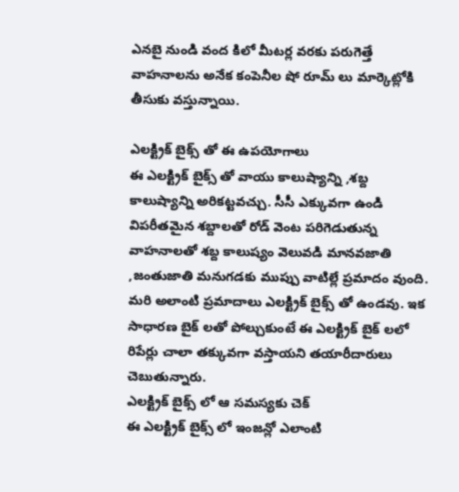ఎనబై నుండి వంద కిలో మీటర్ల వరకు పరుగెత్తే వాహనాలను అనేక కంపెనీల షో రూమ్ లు మార్కెట్లోకి తీసుకు వస్తున్నాయి.

ఎలక్ట్రిక్ బైక్స్ తో ఈ ఉపయోగాలు
ఈ ఎలక్ట్రిక్ బైక్స్ తో వాయు కాలుష్యాన్ని ,శబ్ద కాలుష్యాన్ని అరికట్టవచ్చు. సీసీ ఎక్కువగా ఉండి విపరీతమైన శబ్దాలతో రోడ్ వెంట పరిగెడుతున్న వాహనాలతో శబ్ద కాలుష్యం వెలువడి మానవజాతి ,జంతుజాతి మనుగడకు ముప్పు వాటిల్లే ప్రమాదం వుంది. మరి అలాంటి ప్రమాదాలు ఎలక్ట్రిక్ బైక్స్ తో ఉండవు. ఇక సాధారణ బైక్ లతో పోల్చుకుంటే ఈ ఎలక్ట్రిక్ బైక్ లలో రిపేర్లు చాలా తక్కువగా వస్తాయని తయారీదారులు చెబుతున్నారు.
ఎలక్ట్రిక్ బైక్స్ లో ఆ సమస్యకు చెక్
ఈ ఎలక్ట్రిక్ బైక్స్ లో ఇంజన్లో ఎలాంటి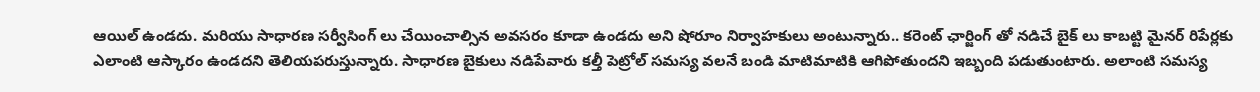ఆయిల్ ఉండదు. మరియు సాధారణ సర్వీసింగ్ లు చేయించాల్సిన అవసరం కూడా ఉండదు అని షోరూం నిర్వాహకులు అంటున్నారు.. కరెంట్ ఛార్జింగ్ తో నడిచే బైక్ లు కాబట్టి మైనర్ రిపేర్లకు ఎలాంటి ఆస్కారం ఉండదని తెలియపరుస్తున్నారు. సాధారణ బైకులు నడిపేవారు కల్తీ పెట్రోల్ సమస్య వలనే బండి మాటిమాటికి ఆగిపోతుందని ఇబ్బంది పడుతుంటారు. అలాంటి సమస్య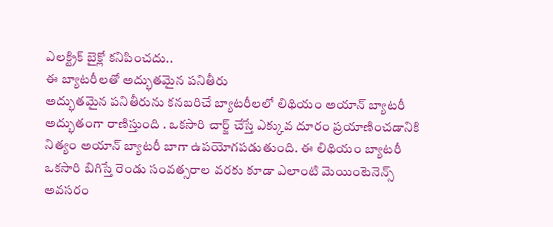ఎలక్ట్రిక్ బైక్లో కనిపించదు..
ఈ బ్యాటరీలతో అద్భుతమైన పనితీరు
అద్భుతమైన పనితీరును కనబరిచే బ్యాటరీలలో లిథియం అయాన్ బ్యాటరీ అద్భుతంగా రాణిస్తుంది . ఒకసారి చార్జ్ చేస్తే ఎక్కువ దూరం ప్రయాణించడానికి నిత్యం అయాన్ బ్యాటరీ బాగా ఉపయోగపడుతుంది. ఈ లిథియం బ్యాటరీ ఒకసారి బిగిస్తే రెండు సంవత్సరాల వరకు కూడా ఎలాంటి మెయింటెనెన్స్ అవసరం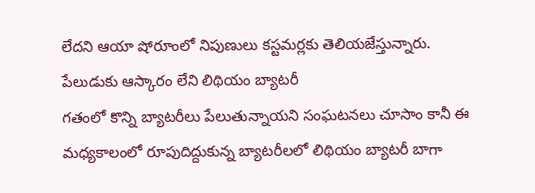లేదని ఆయా షోరూంలో నిపుణులు కస్టమర్లకు తెలియజేస్తున్నారు.
పేలుడుకు ఆస్కారం లేని లిథియం బ్యాటరీ
గతంలో కొన్ని బ్యాటరీలు పేలుతున్నాయని సంఘటనలు చూసాం కానీ ఈ మధ్యకాలంలో రూపుదిద్దుకున్న బ్యాటరీలలో లిథియం బ్యాటరీ బాగా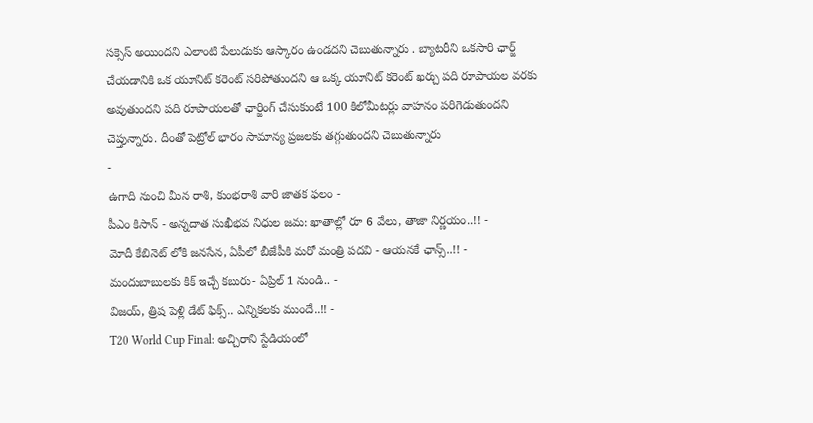సక్సెస్ అయిందని ఎలాంటి పేలుడుకు ఆస్కారం ఉండదని చెబుతున్నారు . బ్యాటరీని ఒకసారి ఛార్జ్ చేయడానికి ఒక యూనిట్ కరెంట్ సరిపోతుందని ఆ ఒక్క యూనిట్ కరెంట్ ఖర్చు పది రూపాయల వరకు అవుతుందని పది రూపాయలతో ఛార్జింగ్ చేసుకుంటే 100 కిలోమీటర్లు వాహనం పరిగెడుతుందని చెప్తున్నారు. దీంతో పెట్రోల్ భారం సామాన్య ప్రజలకు తగ్గుతుందని చెబుతున్నారు
-
ఉగాది నుంచి మీన రాశి, కుంభరాశి వారి జాతక ఫలం -
పీఎం కిసాన్ - అన్నదాత సుఖీభవ నిధుల జమ: ఖాతాల్లో రూ 6 వేలు, తాజా నిర్ణయం..!! -
మోదీ కేబినెట్ లోకి జనసేన, ఏపీలో బీజేపీకి మరో మంత్రి పదవి - ఆయనకే ఛాన్స్..!! -
మందుబాబులకు కిక్ ఇచ్చే కబురు- ఏప్రిల్ 1 నుండి.. -
విజయ్, త్రిష పెళ్లి డేట్ ఫిక్స్.. ఎన్నికలకు ముందే..!! -
T20 World Cup Final: అచ్చిరాని స్టేడియంలో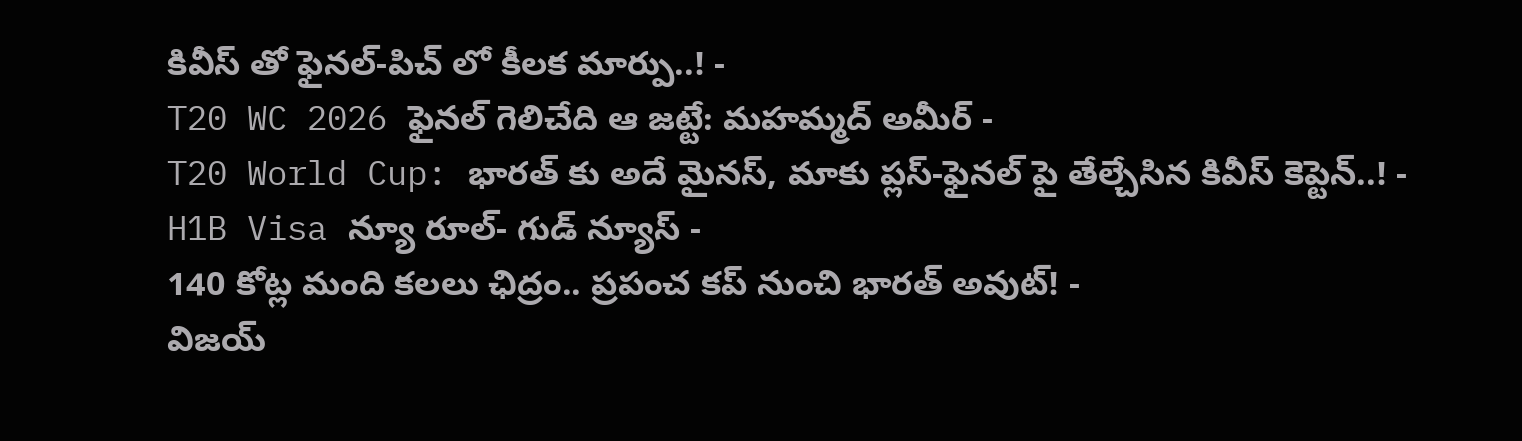కివీస్ తో ఫైనల్-పిచ్ లో కీలక మార్పు..! -
T20 WC 2026 ఫైనల్ గెలిచేది ఆ జట్టే: మహమ్మద్ అమీర్ -
T20 World Cup: భారత్ కు అదే మైనస్, మాకు ప్లస్-ఫైనల్ పై తేల్చేసిన కివీస్ కెప్టెన్..! -
H1B Visa న్యూ రూల్- గుడ్ న్యూస్ -
140 కోట్ల మంది కలలు ఛిద్రం.. ప్రపంచ కప్ నుంచి భారత్ అవుట్! -
విజయ్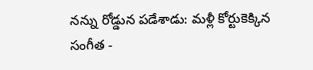నన్ను రోడ్డున పడేశాడు: మళ్లీ కోర్టుకెక్కిన సంగీత -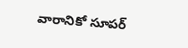వారానికో సూపర్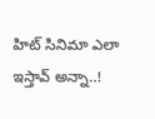హిట్ సినిమా ఎలా ఇస్తావ్ అన్నా..!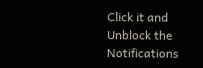Click it and Unblock the Notifications